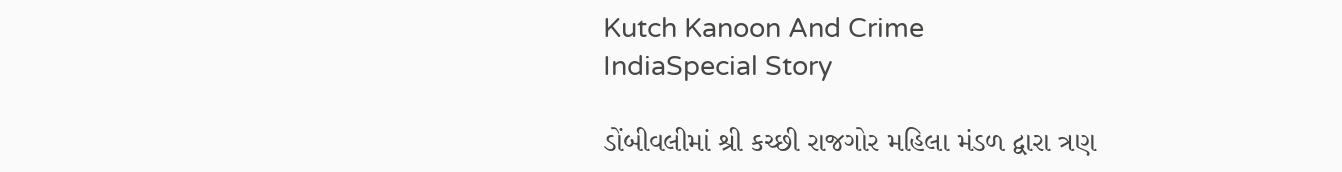Kutch Kanoon And Crime
IndiaSpecial Story

ડોંબીવલીમાં શ્રી કચ્છી રાજગોર મહિલા મંડળ દ્વારા ત્રણ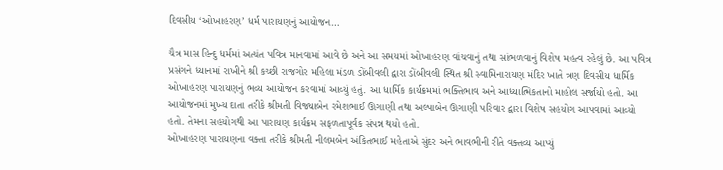દિવસીય ‘ઓખાહરણ’ ધર્મ પારાયણનું આયોજન…

ચૈત્ર માસ હિન્દુ ધર્મમાં અત્યંત પવિત્ર માનવામાં આવે છે અને આ સમયમાં ઓખાહરણ વાંચવાનું તથા સાંભળવાનું વિશેષ મહત્વ રહેલું છે. આ પવિત્ર પ્રસંગને ધ્યાનમાં રાખીને શ્રી કચ્છી રાજગોર મહિલા મંડળ ડોંબીવલી દ્વારા ડોંબીવલી સ્થિત શ્રી સ્વામિનારાયણ મંદિર ખાતે ત્રણ દિવસીય ધાર્મિક ઓખાહરણ પારાયણનું ભવ્ય આયોજન કરવામાં આવ્યું હતું. આ ધાર્મિક કાર્યક્રમમાં ભક્તિભાવ અને આધ્યાત્મિકતાનો માહોલ સર્જાયો હતો. આ આયોજનમાં મુખ્ય દાતા તરીકે શ્રીમતી વિજ્યાબેન રમેશભાઈ ઊગાણી તથા અલ્પાબેન ઊગાણી પરિવાર દ્વારા વિશેષ સહયોગ આપવામાં આવ્યો હતો. તેમના સહયોગથી આ પારાયણ કાર્યક્રમ સફળતાપૂર્વક સંપન્ન થયો હતો.
ઓખાહરણ પારાયણના વક્તા તરીકે શ્રીમતી નીલમબેન અંકિતભાઈ મહેતાએ સુંદર અને ભાવભીની રીતે વક્તવ્ય આપ્યું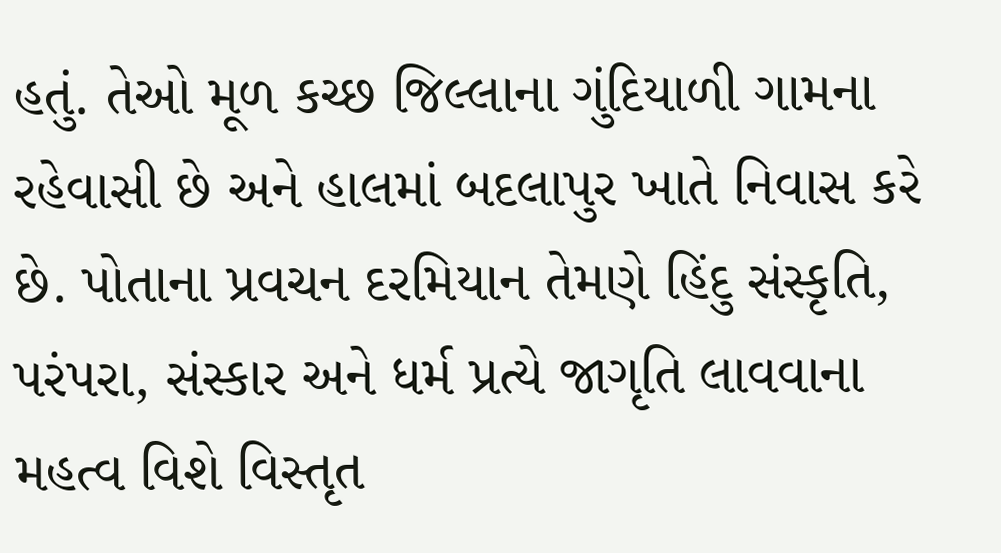હતું. તેઓ મૂળ કચ્છ જિલ્લાના ગુંદિયાળી ગામના રહેવાસી છે અને હાલમાં બદલાપુર ખાતે નિવાસ કરે છે. પોતાના પ્રવચન દરમિયાન તેમણે હિંદુ સંસ્કૃતિ, પરંપરા, સંસ્કાર અને ધર્મ પ્રત્યે જાગૃતિ લાવવાના મહત્વ વિશે વિસ્તૃત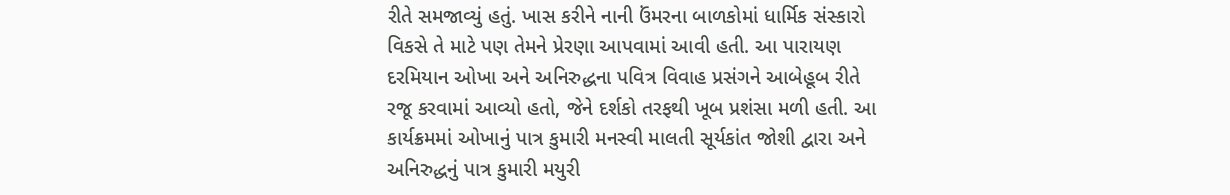રીતે સમજાવ્યું હતું. ખાસ કરીને નાની ઉંમરના બાળકોમાં ધાર્મિક સંસ્કારો વિકસે તે માટે પણ તેમને પ્રેરણા આપવામાં આવી હતી. આ પારાયણ દરમિયાન ઓખા અને અનિરુદ્ધના પવિત્ર વિવાહ પ્રસંગને આબેહૂબ રીતે રજૂ કરવામાં આવ્યો હતો, જેને દર્શકો તરફથી ખૂબ પ્રશંસા મળી હતી. આ કાર્યક્રમમાં ઓખાનું પાત્ર કુમારી મનસ્વી માલતી સૂર્યકાંત જોશી દ્વારા અને અનિરુદ્ધનું પાત્ર કુમારી મયુરી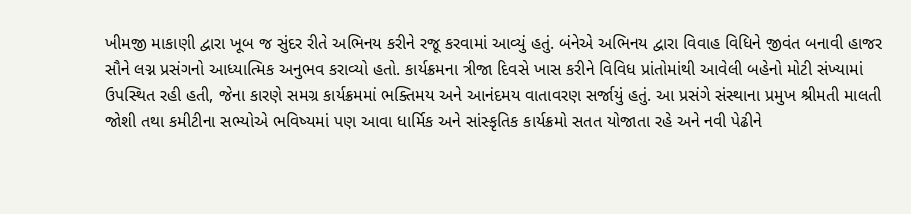ખીમજી માકાણી દ્વારા ખૂબ જ સુંદર રીતે અભિનય કરીને રજૂ કરવામાં આવ્યું હતું. બંનેએ અભિનય દ્વારા વિવાહ વિધિને જીવંત બનાવી હાજર સૌને લગ્ન પ્રસંગનો આધ્યાત્મિક અનુભવ કરાવ્યો હતો. કાર્યક્રમના ત્રીજા દિવસે ખાસ કરીને વિવિધ પ્રાંતોમાંથી આવેલી બહેનો મોટી સંખ્યામાં ઉપસ્થિત રહી હતી, જેના કારણે સમગ્ર કાર્યક્રમમાં ભક્તિમય અને આનંદમય વાતાવરણ સર્જાયું હતું. આ પ્રસંગે સંસ્થાના પ્રમુખ શ્રીમતી માલતી જોશી તથા કમીટીના સભ્યોએ ભવિષ્યમાં પણ આવા ધાર્મિક અને સાંસ્કૃતિક કાર્યક્રમો સતત યોજાતા રહે અને નવી પેઢીને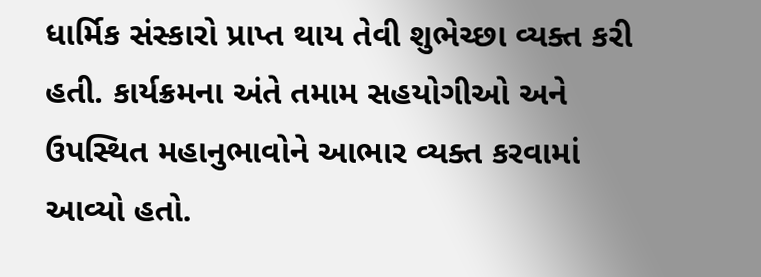ધાર્મિક સંસ્કારો પ્રાપ્ત થાય તેવી શુભેચ્છા વ્યક્ત કરી હતી. કાર્યક્રમના અંતે તમામ સહયોગીઓ અને ઉપસ્થિત મહાનુભાવોને આભાર વ્યક્ત કરવામાં આવ્યો હતો.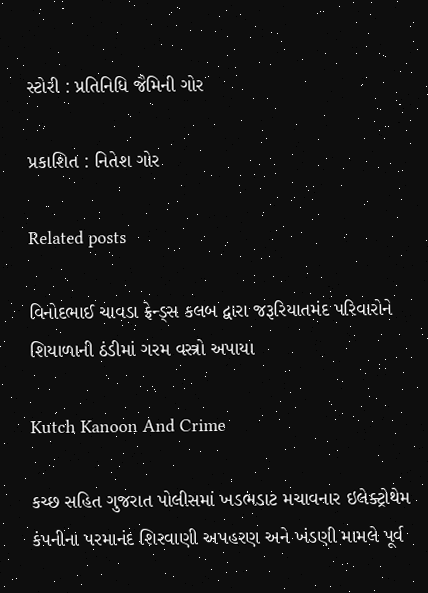સ્ટોરી : પ્રતિનિધિ જૈમિની ગોર

પ્રકાશિત : નિતેશ ગોર

Related posts

વિનોદભાઈ ચાવડા ફ્રેન્ડ્સ કલબ દ્વારા જરૂરિયાતમંદ પરિવારોને શિયાળાની ઠંડીમાં ગરમ વસ્ત્રો અપાયા

Kutch Kanoon And Crime

કચ્છ સહિત ગુજરાત પોલીસમાં ખડભડાટ મચાવનાર ઇલેક્ટ્રોથેમ કંપનીના પરમાનંદ શિરવાણી અપહરણ અને ખંડણી મામલે પૂર્વ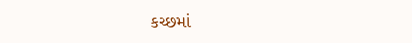કચ્છમાં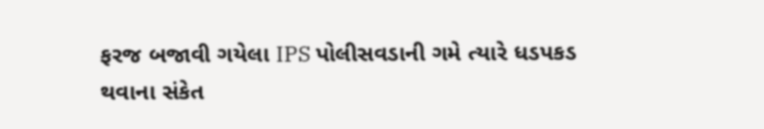ફરજ બજાવી ગયેલા IPS પોલીસવડાની ગમે ત્યારે ધડપકડ થવાના સંકેત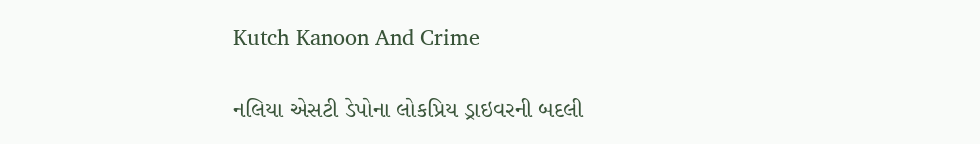Kutch Kanoon And Crime

નલિયા એસટી ડેપોના લોકપ્રિય ડ્રાઇવરની બદલી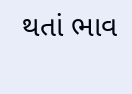થતાં ભાવ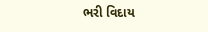ભરી વિદાય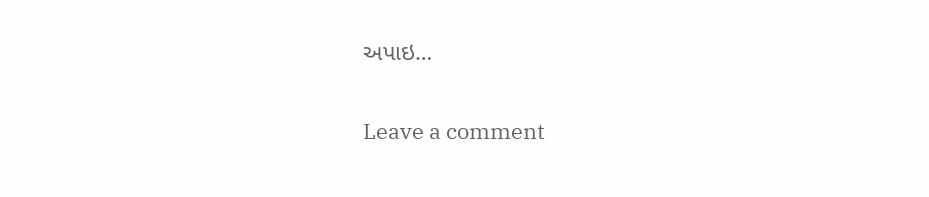અપાઇ…

Leave a comment